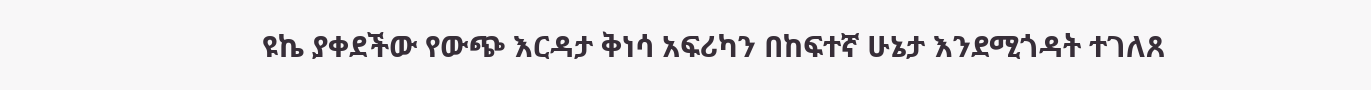ዩኬ ያቀደችው የውጭ እርዳታ ቅነሳ አፍሪካን በከፍተኛ ሁኔታ እንደሚጎዳት ተገለጸ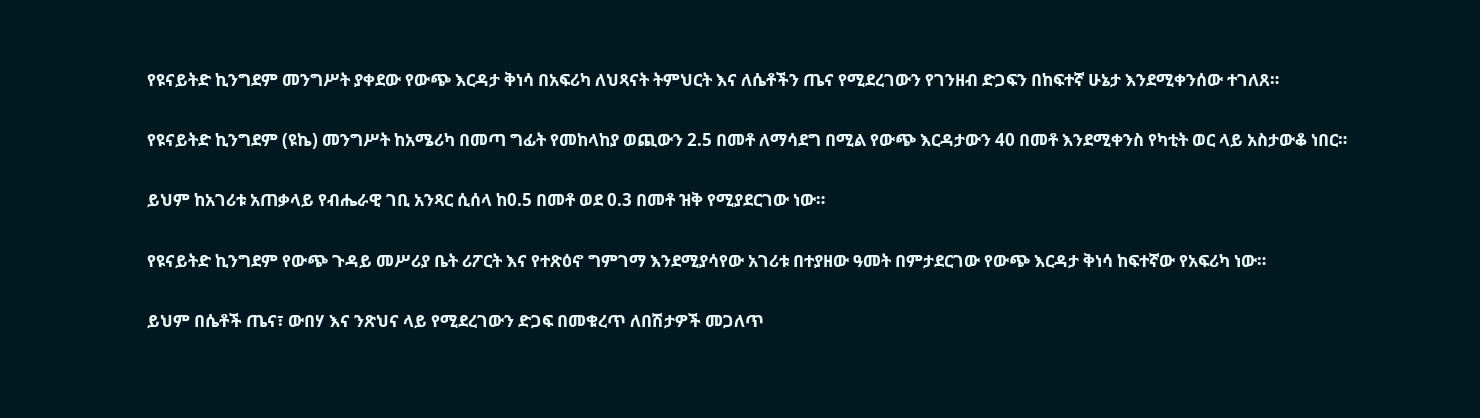የዩናይትድ ኪንግደም መንግሥት ያቀደው የውጭ እርዳታ ቅነሳ በአፍሪካ ለህጻናት ትምህርት እና ለሴቶችን ጤና የሚደረገውን የገንዘብ ድጋፍን በከፍተኛ ሁኔታ እንደሚቀንሰው ተገለጸ።

የዩናይትድ ኪንግደም (ዩኬ) መንግሥት ከአሜሪካ በመጣ ግፊት የመከላከያ ወጪውን 2.5 በመቶ ለማሳደግ በሚል የውጭ እርዳታውን 40 በመቶ እንደሚቀንስ የካቲት ወር ላይ አስታውቆ ነበር።

ይህም ከአገሪቱ አጠቃላይ የብሔራዊ ገቢ አንጻር ሲሰላ ከ0.5 በመቶ ወደ 0.3 በመቶ ዝቅ የሚያደርገው ነው።

የዩናይትድ ኪንግደም የውጭ ጉዳይ መሥሪያ ቤት ሪፖርት እና የተጽዕኖ ግምገማ እንደሚያሳየው አገሪቱ በተያዘው ዓመት በምታደርገው የውጭ እርዳታ ቅነሳ ከፍተኛው የአፍሪካ ነው።

ይህም በሴቶች ጤና፣ ውበሃ እና ንጽህና ላይ የሚደረገውን ድጋፍ በመቁረጥ ለበሽታዎች መጋለጥ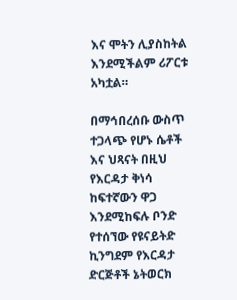እና ሞትን ሊያስከትል እንደሚችልም ሪፖርቱ አካቷል።

በማኅበረሰቡ ውስጥ ተጋላጭ የሆኑ ሴቶች እና ህጻናት በዚህ የእርዳታ ቅነሳ ከፍተኛውን ዋጋ እንደሚከፍሉ ቦንድ የተሰኘው የዩናይትድ ኪንግደም የእርዳታ ድርጅቶች ኔትወርክ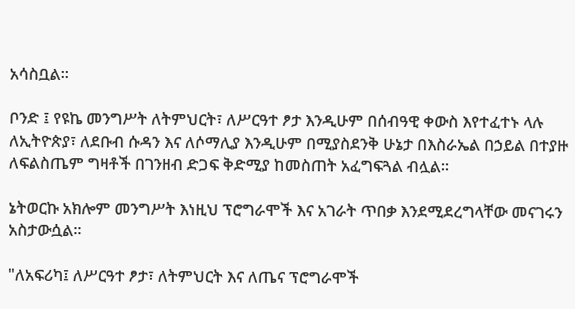አሳስቧል።

ቦንድ ፤ የዩኬ መንግሥት ለትምህርት፣ ለሥርዓተ ፆታ እንዲሁም በሰብዓዊ ቀውስ እየተፈተኑ ላሉ ለኢትዮጵያ፣ ለደቡብ ሱዳን እና ለሶማሊያ እንዲሁም በሚያስደንቅ ሁኔታ በእስራኤል በኃይል በተያዙ ለፍልስጤም ግዛቶች በገንዘብ ድጋፍ ቅድሚያ ከመስጠት አፈግፍጓል ብሏል።

ኔትወርኩ አክሎም መንግሥት እነዚህ ፕሮግራሞች እና አገራት ጥበቃ እንደሚደረግላቸው መናገሩን አስታውሷል።

"ለአፍሪካ፤ ለሥርዓተ ፆታ፣ ለትምህርት እና ለጤና ፕሮግራሞች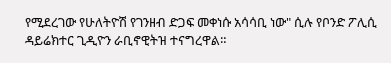የሚደረገው የሁለትዮሽ የገንዘብ ድጋፍ መቀነሱ አሳሳቢ ነው" ሲሉ የቦንድ ፖሊሲ ዳይሬክተር ጊዲዮን ራቢኖዊትዝ ተናግረዋል።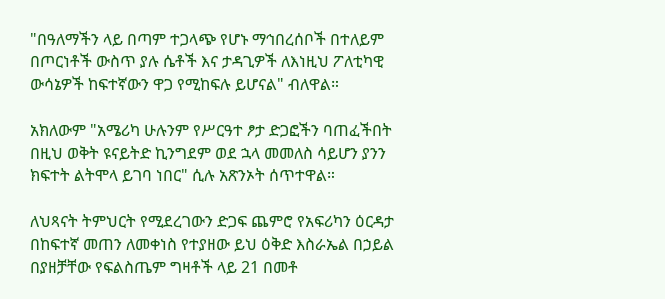"በዓለማችን ላይ በጣም ተጋላጭ የሆኑ ማኅበረሰቦች በተለይም በጦርነቶች ውስጥ ያሉ ሴቶች እና ታዳጊዎች ለእነዚህ ፖለቲካዊ ውሳኔዎች ከፍተኛውን ዋጋ የሚከፍሉ ይሆናል" ብለዋል።

አክለውም "አሜሪካ ሁሉንም የሥርዓተ ፆታ ድጋፎችን ባጠፈችበት በዚህ ወቅት ዩናይትድ ኪንግደም ወደ ኋላ መመለስ ሳይሆን ያንን ክፍተት ልትሞላ ይገባ ነበር" ሲሉ አጽንኦት ሰጥተዋል።

ለህጻናት ትምህርት የሚደረገውን ድጋፍ ጨምሮ የአፍሪካን ዕርዳታ በከፍተኛ መጠን ለመቀነስ የተያዘው ይህ ዕቅድ እስራኤል በኃይል በያዘቻቸው የፍልስጤም ግዛቶች ላይ 21 በመቶ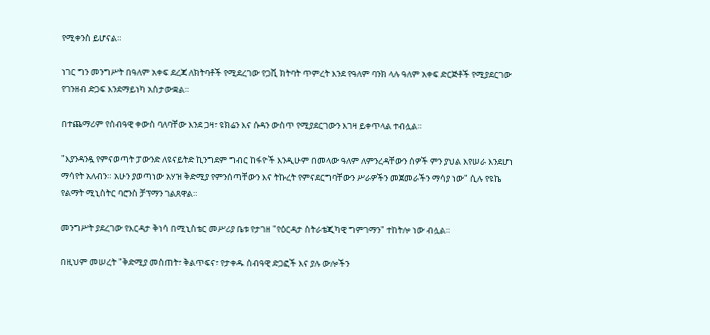የሚቀንስ ይሆናል።

ነገር ግን መንግሥት በዓለም አቀፍ ደረጃ ለክትባቶች የሚደረገው የጋቪ ክትባት ጥምረት እንደ የዓለም ባንክ ላሉ ዓለም አቀፍ ድርጅቶች የሚያደርገው የገንዘብ ድጋፍ እንደማይነካ አስታውቋል።

በተጨማሪም የሰብዓዊ ቀውስ ባለባቸው እንደ ጋዛ፣ ዩክሬን እና ሱዳን ውስጥ የሚያደርገውን እገዛ ይቀጥላል ተብሏል።

"እያንዳንዷ የምናወጣት ፓውንድ ለዩናይትድ ኪንግደም ግብር ከፋዮች እንዲሁም በመላው ዓለም ለምንረዳቸውን ሰዎች ምን ያህል እየሠራ እንደሆነ ማሳየት አለብን። አሁን ያወጣነው አሃዝ ቅድሚያ የምንሰጣቸውን እና ትኩረት የምናደርግባቸውን ሥራዎችን መጀመራችን ማሳያ ነው" ሲሉ የዩኬ የልማት ሚኒስትር ባሮንስ ቻፕማን ገልጸዋል።

መንግሥት ያደረገው የእርዳታ ቅነሳ በሚኒስቴር መሥሪያ ቤቱ የታገዘ "የዕርዳታ ስትራቴጂካዊ ግምገማን" ተከትሎ ነው ብሏል።

በዚህም መሠረት "ቅድሚያ መስጠት፣ ቅልጥፍና፣ የታቀዱ ሰብዓዊ ድጋፎች እና ያሉ ውሎችን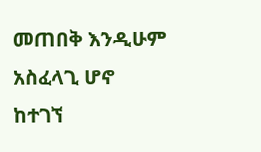መጠበቅ እንዲሁም አስፈላጊ ሆኖ ከተገኘ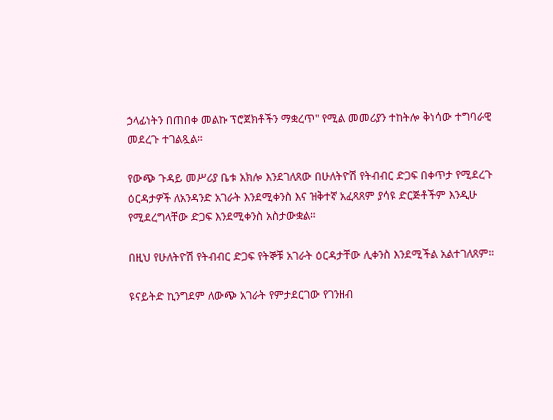ኃላፊነትን በጠበቀ መልኩ ፕሮጀክቶችን ማቋረጥ" የሚል መመሪያን ተከትሎ ቅነሳው ተግባራዊ መደረጉ ተገልጿል።

የውጭ ጉዳይ መሥሪያ ቤቱ አክሎ እንደገለጸው በሁለትዮሽ የትብብር ድጋፍ በቀጥታ የሚደረጉ ዕርዳታዎች ለአንዳንድ አገራት እንደሚቀንስ እና ዝቅተኛ አፈጻጸም ያሳዩ ድርጅቶችም እንዲሁ የሚደረግላቸው ድጋፍ እንደሚቀንስ አስታውቋል።

በዚህ የሁለትዮሽ የትብብር ድጋፍ የትኞቹ አገራት ዕርዳታቸው ሊቀንስ እንደሚችል አልተገለጸም።

ዩናይትድ ኪንግደም ለውጭ አገራት የምታደርገው የገንዘብ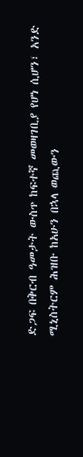ድጋፍ በቅርብ ዓመታት ውስጥ ከፍተኛ መወዛገቢያ የሆነ ሲሆን፣ አንድ ሚኒስትርም ሕዝቡ ከአሁን በኋላ ወጪውን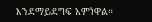እንደማይደግፍ አምነዋል።